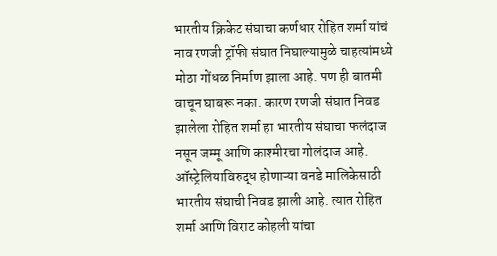भारतीय क्रिकेट संघाचा कर्णधार रोहित शर्मा यांचं नाव रणजी ट्रॉफी संघात निघाल्यामुळे चाहत्यांमध्ये मोठा गोंधळ निर्माण झाला आहे. पण ही बातमी वाचून घाबरू नका. कारण रणजी संघात निवड झालेला रोहित शर्मा हा भारतीय संघाचा फलंदाज नसून जम्मू आणि काश्मीरचा गोलंदाज आहे.
ऑस्ट्रेलियाविरुद्ध होणाऱ्या वनडे मालिकेसाठी भारतीय संघाची निवड झाली आहे. त्यात रोहित शर्मा आणि विराट कोहली यांचा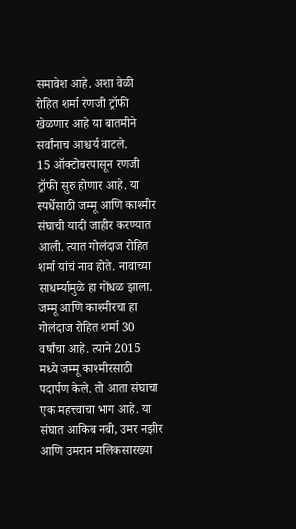समावेश आहे. अशा वेळी रोहित शर्मा रणजी ट्रॉफी खेळणार आहे या बातमीने सर्वांनाच आश्चर्य वाटले.
15 ऑक्टोबरपासून रणजी ट्रॉफी सुरु होणार आहे. या स्पर्धेसाठी जम्मू आणि काश्मीर संघाची यादी जाहीर करण्यात आली. त्यात गोलंदाज रोहित शर्मा यांचं नाव होते. नावाच्या साधर्म्यामुळे हा गोंधळ झाला.
जम्मू आणि काश्मीरचा हा गोलंदाज रोहित शर्मा 30 वर्षांचा आहे. त्याने 2015 मध्ये जम्मू काश्मीरसाठी पदार्पण केले. तो आता संघाचा एक महत्त्वाचा भाग आहे. या संघात आकिब नबी, उमर नझीर आणि उमरान मलिकसारख्या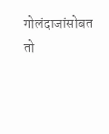गोलंदाजांसोबत तो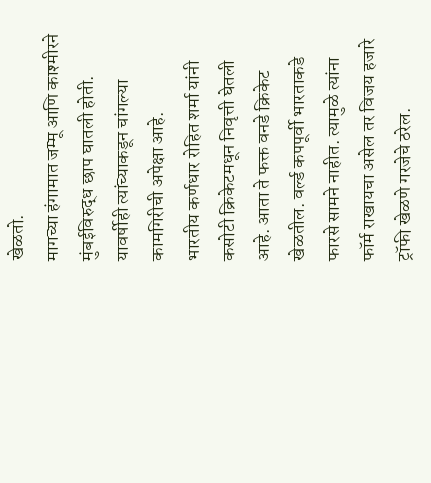खेळतो.
मागच्या हंगामात जम्मू आणि काश्मीरने मुंबईविरुद्ध छाप घातली होती. यावर्षीही त्यांच्याकडून चांगल्या कामगिरीची अपेक्षा आहे.
भारतीय कर्णधार रोहित शर्मा यांनी कसोटी क्रिकेटमधून निवृत्ती घेतली आहे. आता ते फक्त वनडे क्रिकेट खेळतील. वर्ल्ड कपपूर्वी भारताकडे फारसे सामने नाहीत. त्यामुळे त्यांना फॉर्म राखायचा असेल तर विजय हजारे ट्रॉफी खेळणे गरजेचे ठरेल.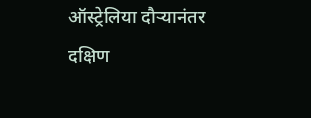ऑस्ट्रेलिया दौऱ्यानंतर दक्षिण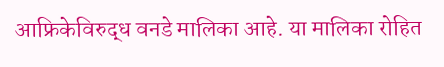आफ्रिकेविरुद्ध वनडे मालिका आहे. या मालिका रोहित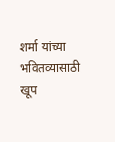शर्मा यांच्या भवितव्यासाठी खूप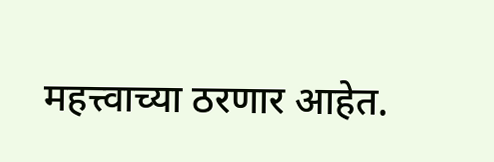महत्त्वाच्या ठरणार आहेत.